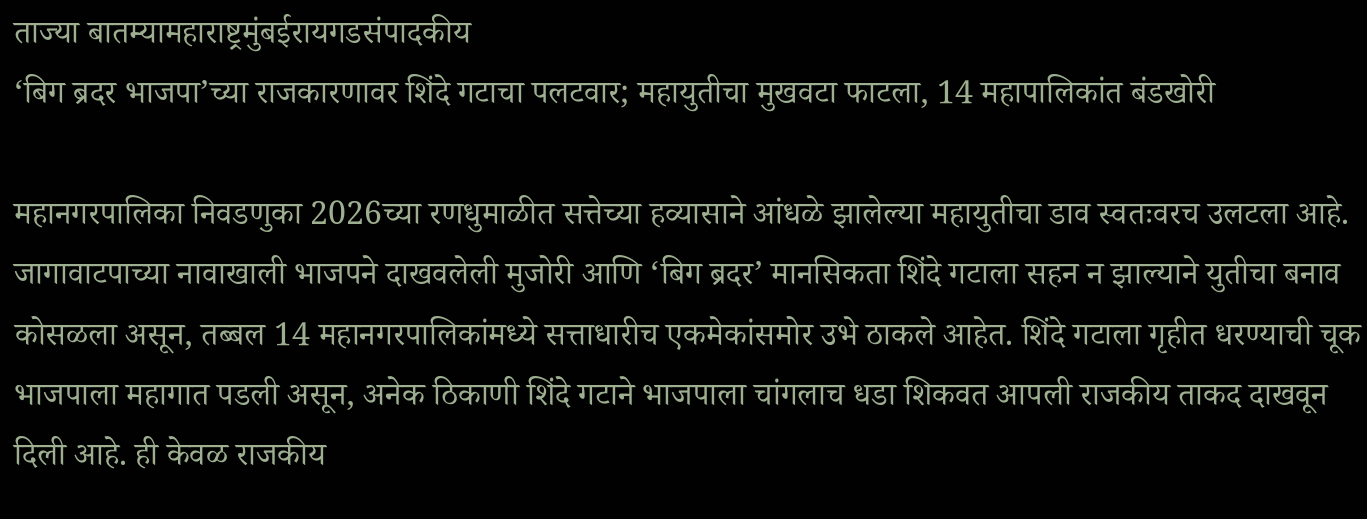ताज्या बातम्यामहाराष्ट्रमुंबईरायगडसंपादकीय
‘बिग ब्रदर भाजपा’च्या राजकारणावर शिंदे गटाचा पलटवार; महायुतीचा मुखवटा फाटला, 14 महापालिकांत बंडखोरी

महानगरपालिका निवडणुका 2026च्या रणधुमाळीत सत्तेच्या हव्यासाने आंधळे झालेल्या महायुतीचा डाव स्वतःवरच उलटला आहे. जागावाटपाच्या नावाखाली भाजपने दाखवलेली मुजोरी आणि ‘बिग ब्रदर’ मानसिकता शिंदे गटाला सहन न झाल्याने युतीचा बनाव कोसळला असून, तब्बल 14 महानगरपालिकांमध्ये सत्ताधारीच एकमेकांसमोर उभे ठाकले आहेत. शिंदे गटाला गृहीत धरण्याची चूक भाजपाला महागात पडली असून, अनेक ठिकाणी शिंदे गटाने भाजपाला चांगलाच धडा शिकवत आपली राजकीय ताकद दाखवून दिली आहे. ही केवळ राजकीय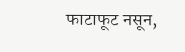फाटाफूट नसून,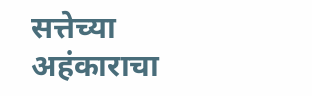सत्तेच्या अहंकाराचा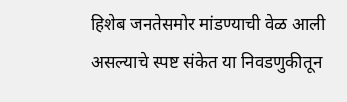हिशेब जनतेसमोर मांडण्याची वेळ आली असल्याचे स्पष्ट संकेत या निवडणुकीतून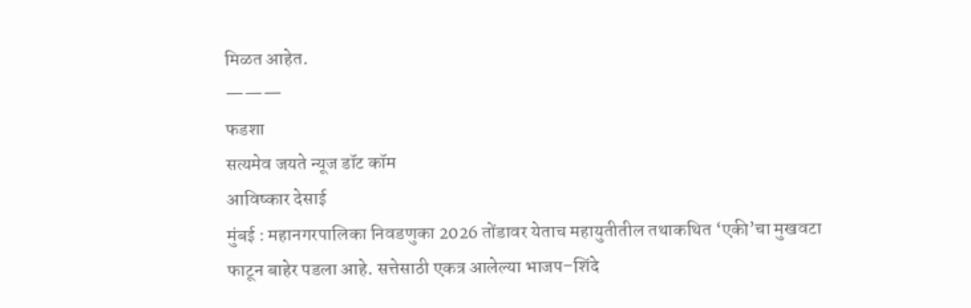मिळत आहेत.
———
फडशा
सत्यमेव जयते न्यूज डॉट कॉम
आविष्कार देसाई
मुंबई : महानगरपालिका निवडणुका 2026 तोंडावर येताच महायुतीतील तथाकथित ‘एकी’चा मुखवटा फाटून बाहेर पडला आहे. सत्तेसाठी एकत्र आलेल्या भाजप–शिंदे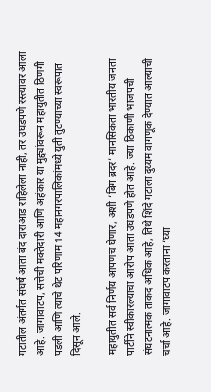गटातील अंतर्गत संघर्ष आता बंद दाराआड राहिलेला नाही, तर उघडपणे रस्त्यावर आला आहे. जागावाटप, सत्तेची मक्तेदारी आणि अहंकार या मुद्द्यांवरून महायुतीत ठिणगी पडली आणि त्याचे थेट परिणाम 14 महानगरपालिकांमध्ये युती तुटण्याच्या स्वरूपात दिसून आले.

महायुतीत सर्व निर्णय आपणच घेणार, अशी ‘बिग ब्रदर’ मानसिकता भारतीय जनता पार्टीने स्वीकारल्याचा आरोप आता उघडपणे होत आहे. ज्या ठिकाणी भाजपची संघटनात्मक ताकद अधिक आहे, तिथे शिंदे गटाला दुय्यम वागणूक देण्यात आल्याची चर्चा आहे. जागावाटप करताना ‘घ्या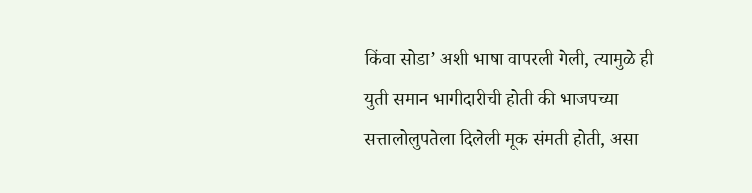किंवा सोडा’ अशी भाषा वापरली गेली, त्यामुळे ही युती समान भागीदारीची होती की भाजपच्या सत्तालोलुपतेला दिलेली मूक संमती होती, असा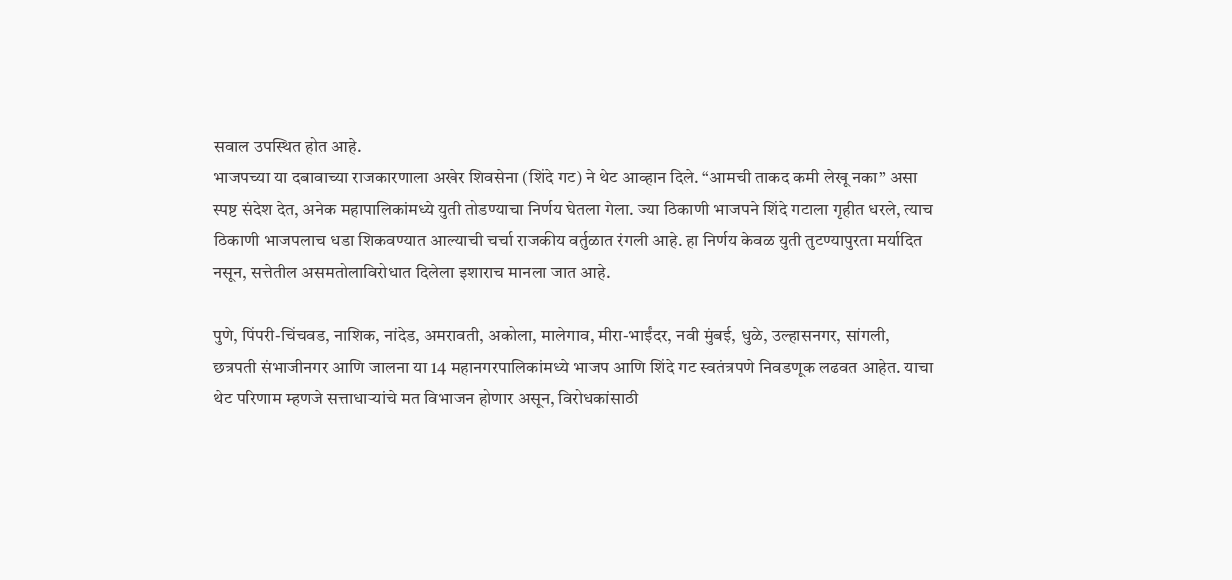सवाल उपस्थित होत आहे.
भाजपच्या या दबावाच्या राजकारणाला अखेर शिवसेना (शिंदे गट) ने थेट आव्हान दिले. “आमची ताकद कमी लेखू नका” असा स्पष्ट संदेश देत, अनेक महापालिकांमध्ये युती तोडण्याचा निर्णय घेतला गेला. ज्या ठिकाणी भाजपने शिंदे गटाला गृहीत धरले, त्याच ठिकाणी भाजपलाच धडा शिकवण्यात आल्याची चर्चा राजकीय वर्तुळात रंगली आहे. हा निर्णय केवळ युती तुटण्यापुरता मर्यादित नसून, सत्तेतील असमतोलाविरोधात दिलेला इशाराच मानला जात आहे.

पुणे, पिंपरी-चिंचवड, नाशिक, नांदेड, अमरावती, अकोला, मालेगाव, मीरा-भाईंदर, नवी मुंबई, धुळे, उल्हासनगर, सांगली, छत्रपती संभाजीनगर आणि जालना या 14 महानगरपालिकांमध्ये भाजप आणि शिंदे गट स्वतंत्रपणे निवडणूक लढवत आहेत. याचा थेट परिणाम म्हणजे सत्ताधाऱ्यांचे मत विभाजन होणार असून, विरोधकांसाठी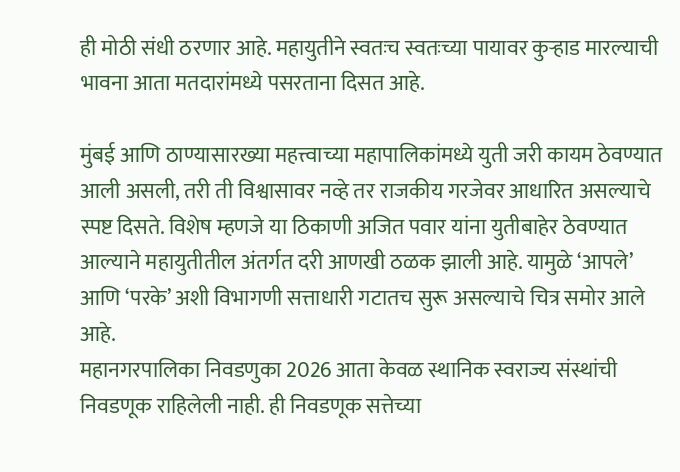ही मोठी संधी ठरणार आहे. महायुतीने स्वतःच स्वतःच्या पायावर कुऱ्हाड मारल्याची भावना आता मतदारांमध्ये पसरताना दिसत आहे.

मुंबई आणि ठाण्यासारख्या महत्त्वाच्या महापालिकांमध्ये युती जरी कायम ठेवण्यात आली असली, तरी ती विश्वासावर नव्हे तर राजकीय गरजेवर आधारित असल्याचे स्पष्ट दिसते. विशेष म्हणजे या ठिकाणी अजित पवार यांना युतीबाहेर ठेवण्यात आल्याने महायुतीतील अंतर्गत दरी आणखी ठळक झाली आहे. यामुळे ‘आपले’ आणि ‘परके’ अशी विभागणी सत्ताधारी गटातच सुरू असल्याचे चित्र समोर आले आहे.
महानगरपालिका निवडणुका 2026 आता केवळ स्थानिक स्वराज्य संस्थांची निवडणूक राहिलेली नाही. ही निवडणूक सत्तेच्या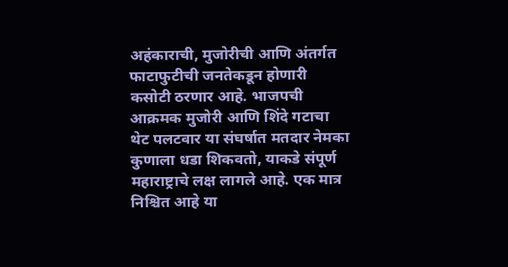अहंकाराची, मुजोरीची आणि अंतर्गत फाटाफुटीची जनतेकडून होणारी कसोटी ठरणार आहे. भाजपची आक्रमक मुजोरी आणि शिंदे गटाचा थेट पलटवार या संघर्षात मतदार नेमका कुणाला धडा शिकवतो, याकडे संपूर्ण महाराष्ट्राचे लक्ष लागले आहे. एक मात्र निश्चित आहे या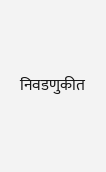निवडणुकीत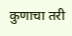कुणाचा तरी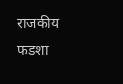राजकीय फडशा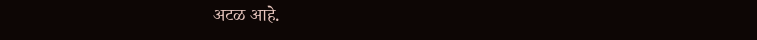अटळ आहे.